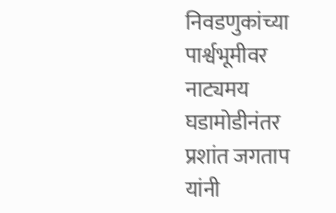निवडणुकांच्या पार्श्वभूमीवर नाट्यमय घडामोडीनंतर प्रशांत जगताप यांनी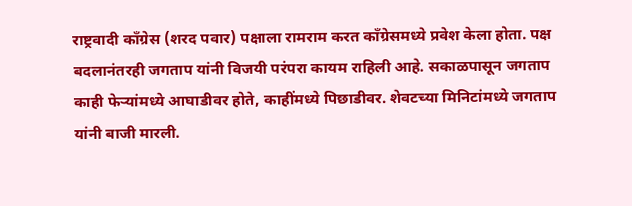राष्ट्रवादी काँग्रेस (शरद पवार) पक्षाला रामराम करत काँग्रेसमध्ये प्रवेश केला होता. पक्ष बदलानंतरही जगताप यांनी विजयी परंपरा कायम राहिली आहे. सकाळपासून जगताप काही फेऱ्यांमध्ये आघाडीवर होते, काहींमध्ये पिछाडीवर. शेवटच्या मिनिटांमध्ये जगताप यांनी बाजी मारली.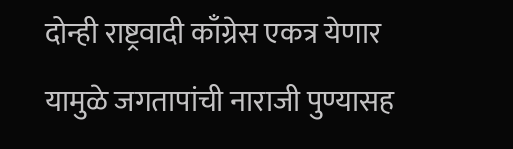दोन्ही राष्ट्रवादी काँग्रेस एकत्र येणार यामुळे जगतापांची नाराजी पुण्यासह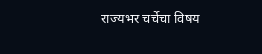राज्यभर चर्चेचा विषय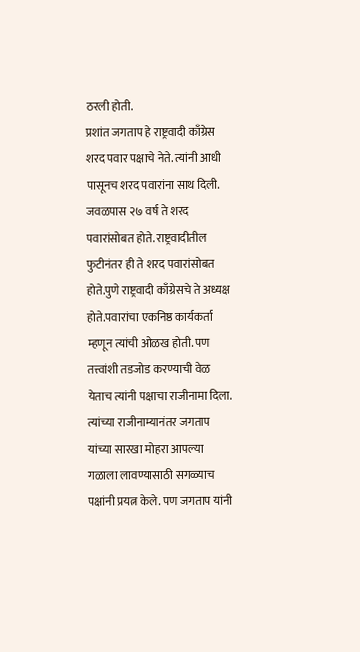ठरली होती.
प्रशांत जगताप हे राष्ट्रवादी काँग्रेस शरद पवार पक्षाचे नेते. त्यांनी आधी पासूनच शरद पवारांना साथ दिली. जवळपास २७ वर्ष ते शरद पवारांसोबत होते. राष्ट्रवादीतील फुटीनंतर ही ते शरद पवारांसोबत होते.पुणे राष्ट्रवादी काँग्रेसचे ते अध्यक्ष होते.पवारांचा एकनिष्ठ कार्यकर्ता म्हणून त्यांची ओळख होती. पण तत्त्वांशी तडजोड करण्याची वेळ येताच त्यांनी पक्षाचा राजीनामा दिला. त्यांच्या राजीनाम्यानंतर जगताप यांच्या सारखा मोहरा आपल्या गळाला लावण्यासाठी सगळ्याच पक्षांनी प्रयत्न केले. पण जगताप यांनी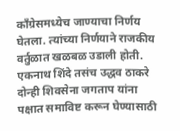काँग्रेसमध्येच जाण्याचा निर्णय घेतला. त्यांच्या निर्णयाने राजकीय वर्तुळात खळबळ उडाली होती.
एकनाथ शिंदे तसंच उद्धव ठाकरे दोन्ही शिवसेना जगताप यांना पक्षात समाविष्ट करून घेण्यासाठी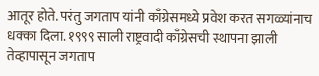आतूर होते. परंतु जगताप यांनी काँग्रेसमध्ये प्रवेश करत सगळ्यांनाच धक्का दिला. १९९९ साली राष्ट्रवादी काँग्रेसची स्थापना झाली तेव्हापासून जगताप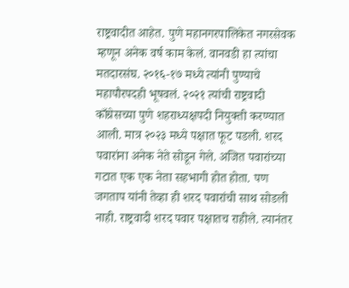राष्ट्रवादीत आहेत. पुणे महानगरपालिकेत नगरसेवक म्हणून अनेक वर्ष काम केलं. वानवडी हा त्यांचा मतदारसंघ. २०१६-१७ मध्ये त्यांनी पुण्याचे महापौरपदही भूषवलं. २०२१ त्यांची राष्ट्रवादी काँग्रेसच्या पुणे शहराध्यक्षपदी नियुक्ती करण्यात आली. मात्र २०२३ मध्ये पक्षात फूट पडली. शरद पवारांना अनेक नेते सोडून गेले. अजित पवारांच्या गटात एक एक नेता सहभागी होत होता. पण जगताप यांनी तेव्हा ही शरद पवारांची साथ सोडली नाही. राष्ट्रवादी शरद पवार पक्षातच राहीले. त्यानंतर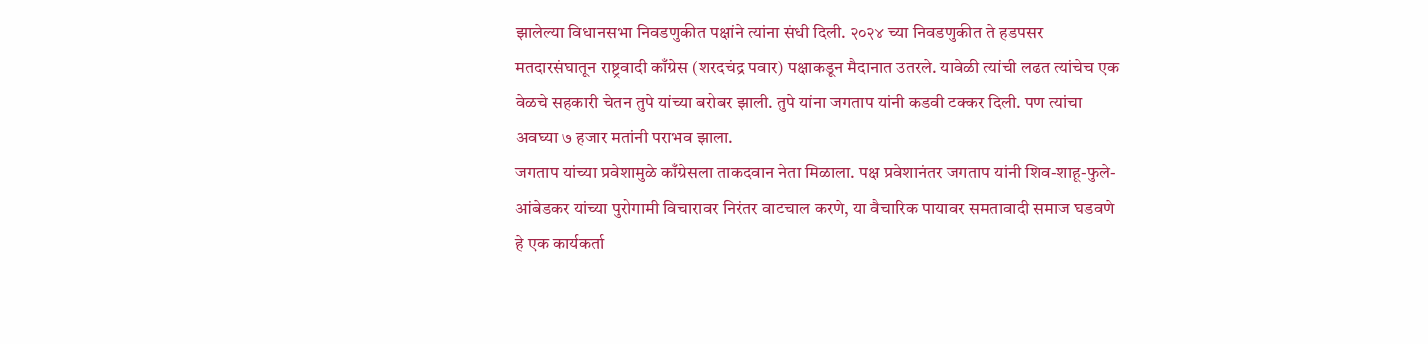झालेल्या विधानसभा निवडणुकीत पक्षांने त्यांना संधी दिली. २०२४ च्या निवडणुकीत ते हडपसर मतदारसंघातून राष्ट्रवादी काँग्रेस (शरदचंद्र पवार) पक्षाकडून मैदानात उतरले. यावेळी त्यांची लढत त्यांचेच एक वेळचे सहकारी चेतन तुपे यांच्या बरोबर झाली. तुपे यांना जगताप यांनी कडवी टक्कर दिली. पण त्यांचा अवघ्या ७ हजार मतांनी पराभव झाला.
जगताप यांच्या प्रवेशामुळे काँग्रेसला ताकदवान नेता मिळाला. पक्ष प्रवेशानंतर जगताप यांनी शिव-शाहू-फुले-आंबेडकर यांच्या पुरोगामी विचारावर निरंतर वाटचाल करणे, या वैचारिक पायावर समतावादी समाज घडवणे हे एक कार्यकर्ता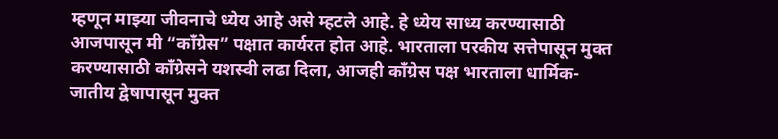म्हणून माझ्या जीवनाचे ध्येय आहे असे म्हटले आहे. हे ध्येय साध्य करण्यासाठी आजपासून मी “काँग्रेस” पक्षात कार्यरत होत आहे. भारताला परकीय सत्तेपासून मुक्त करण्यासाठी काँग्रेसने यशस्वी लढा दिला, आजही काँग्रेस पक्ष भारताला धार्मिक-जातीय द्वेषापासून मुक्त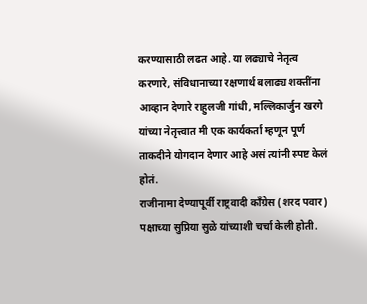करण्यासाठी लढत आहे. या लढ्याचे नेतृत्व करणारे, संविधानाच्या रक्षणार्थ बलाढ्य शक्तींना आव्हान देणारे राहुलजी गांधी, मल्लिकार्जुन खरगे यांच्या नेतृत्त्वात मी एक कार्यकर्ता म्हणून पूर्ण ताकदीने योगदान देणार आहे असं त्यांनी स्पष्ट केलं होतं.
राजीनामा देण्यापूर्वी राष्ट्रवादी काँग्रेस (शरद पवार) पक्षाच्या सुप्रिया सुळे यांच्याशी चर्चा केली होती.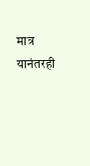मात्र यानंतरही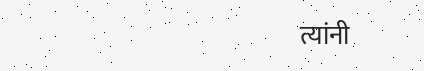त्यांनी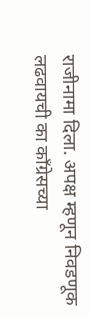राजीनामा दिला. अपक्ष म्हणून निवडणूक लढवायची का काँग्रेसच्या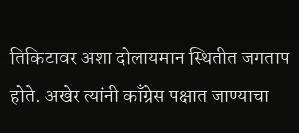तिकिटावर अशा दोलायमान स्थितीत जगताप होते. अखेर त्यांनी काँग्रेस पक्षात जाण्याचा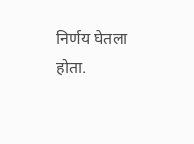निर्णय घेतला होता.